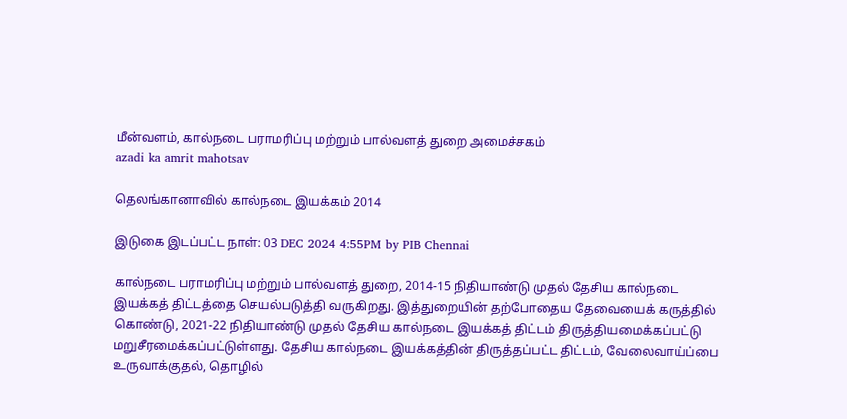மீன்வளம், கால்நடை பராமரிப்பு மற்றும் பால்வளத் துறை அமைச்சகம்
azadi ka amrit mahotsav

தெலங்கானாவில் கால்நடை இயக்கம் 2014

இடுகை இடப்பட்ட நாள்: 03 DEC 2024 4:55PM by PIB Chennai

கால்நடை பராமரிப்பு மற்றும் பால்வளத் துறை, 2014-15 நிதியாண்டு முதல் தேசிய கால்நடை இயக்கத் திட்டத்தை செயல்படுத்தி வருகிறது. இத்துறையின் தற்போதைய தேவையைக் கருத்தில் கொண்டு, 2021-22 நிதியாண்டு முதல் தேசிய கால்நடை இயக்கத் திட்டம் திருத்தியமைக்கப்பட்டு மறுசீரமைக்கப்பட்டுள்ளது. தேசிய கால்நடை இயக்கத்தின் திருத்தப்பட்ட திட்டம், வேலைவாய்ப்பை உருவாக்குதல், தொழில்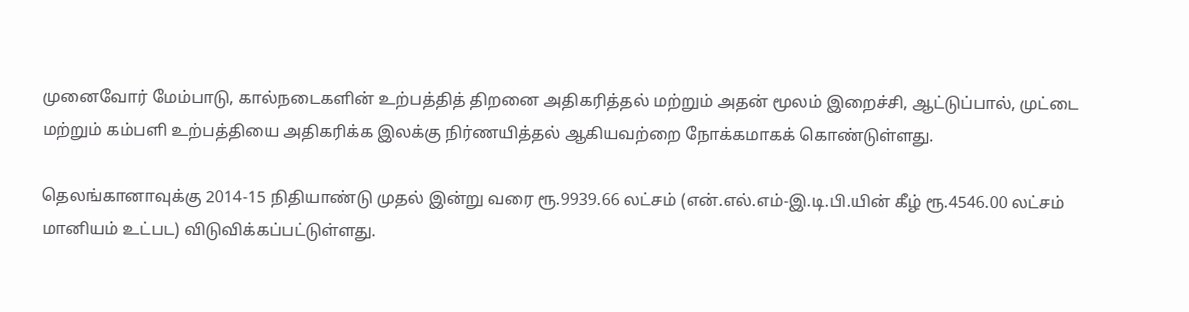முனைவோர் மேம்பாடு, கால்நடைகளின் உற்பத்தித் திறனை அதிகரித்தல் மற்றும் அதன் மூலம் இறைச்சி, ஆட்டுப்பால், முட்டை மற்றும் கம்பளி உற்பத்தியை அதிகரிக்க இலக்கு நிர்ணயித்தல் ஆகியவற்றை நோக்கமாகக் கொண்டுள்ளது.

தெலங்கானாவுக்கு 2014-15 நிதியாண்டு முதல் இன்று வரை ரூ.9939.66 லட்சம் (என்.எல்.எம்-இ.டி.பி.யின் கீழ் ரூ.4546.00 லட்சம் மானியம் உட்பட) விடுவிக்கப்பட்டுள்ளது.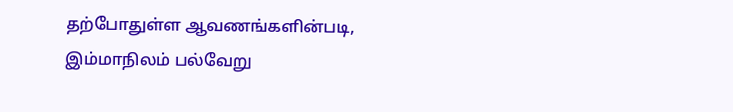தற்போதுள்ள ஆவணங்களின்படி, இம்மாநிலம் பல்வேறு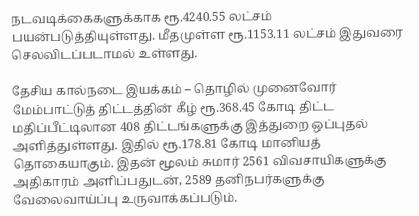நடவடிக்கைகளுக்காக ரூ.4240.55 லட்சம் பயன்படுத்தியுள்ளது. மீதமுள்ள ரூ.1153.11 லட்சம் இதுவரை செலவிடப்படாமல் உள்ளது.

தேசிய கால்நடை இயக்கம் – தொழில் முனைவோர் மேம்பாட்டுத் திட்டத்தின் கீழ் ரூ.368.45 கோடி திட்ட மதிப்பீட்டிலான 408 திட்டங்களுக்கு இத்துறை ஒப்புதல் அளித்துள்ளது. இதில் ரூ.178.81 கோடி மானியத் தொகையாகும். இதன் மூலம் சுமார் 2561 விவசாயிகளுக்கு அதிகாரம் அளிப்பதுடன், 2589 தனிநபர்களுக்கு வேலைவாய்ப்பு உருவாக்கப்படும்.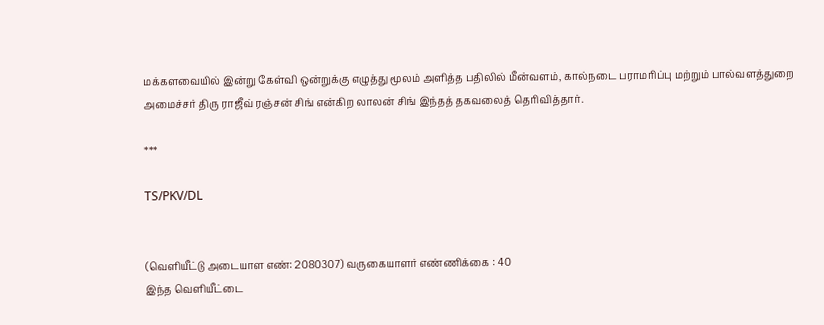மக்களவையில் இன்று கேள்வி ஒன்றுக்கு எழுத்து மூலம் அளித்த பதிலில் மீன்வளம், கால்நடை பராமரிப்பு மற்றும் பால்வளத்துறை அமைச்சர் திரு ராஜீவ் ரஞ்சன் சிங் என்கிற லாலன் சிங் இந்தத் தகவலைத் தெரிவித்தார்.

***

TS/PKV/DL


(வெளியீட்டு அடையாள எண்: 2080307) வருகையாளர் எண்ணிக்கை : 40
இந்த வெளியீட்டை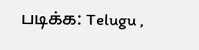படிக்க: Telugu ,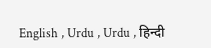English , Urdu , Urdu , हिन्दी